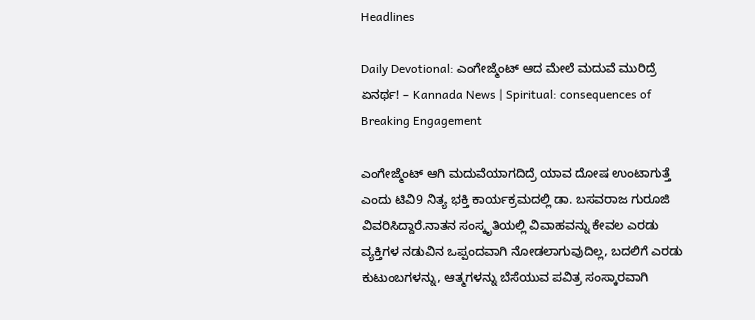Headlines

Daily Devotional: ಎಂಗೇಜ್ಮೆಂಟ್ ಆದ ಮೇಲೆ ಮದುವೆ ಮುರಿದ್ರೆ ಏನರ್ಥ! – Kannada News | Spiritual: consequences of Breaking Engagement

ಎಂಗೇಜ್ಮೆಂಟ್ ಆಗಿ ಮದುವೆಯಾಗದಿದ್ರೆ ಯಾವ ದೋಷ ಉಂಟಾಗುತ್ತೆ ಎಂದು ಟಿವಿ9 ನಿತ್ಯ ಭಕ್ತಿ ಕಾರ್ಯಕ್ರಮದಲ್ಲಿ ಡಾ. ಬಸವರಾಜ ಗುರೂಜಿ ವಿವರಿಸಿದ್ದಾರೆ.ನಾತನ ಸಂಸ್ಕೃತಿಯಲ್ಲಿ ವಿವಾಹವನ್ನು ಕೇವಲ ಎರಡು ವ್ಯಕ್ತಿಗಳ ನಡುವಿನ ಒಪ್ಪಂದವಾಗಿ ನೋಡಲಾಗುವುದಿಲ್ಲ, ಬದಲಿಗೆ ಎರಡು ಕುಟುಂಬಗಳನ್ನು, ಆತ್ಮಗಳನ್ನು ಬೆಸೆಯುವ ಪವಿತ್ರ ಸಂಸ್ಕಾರವಾಗಿ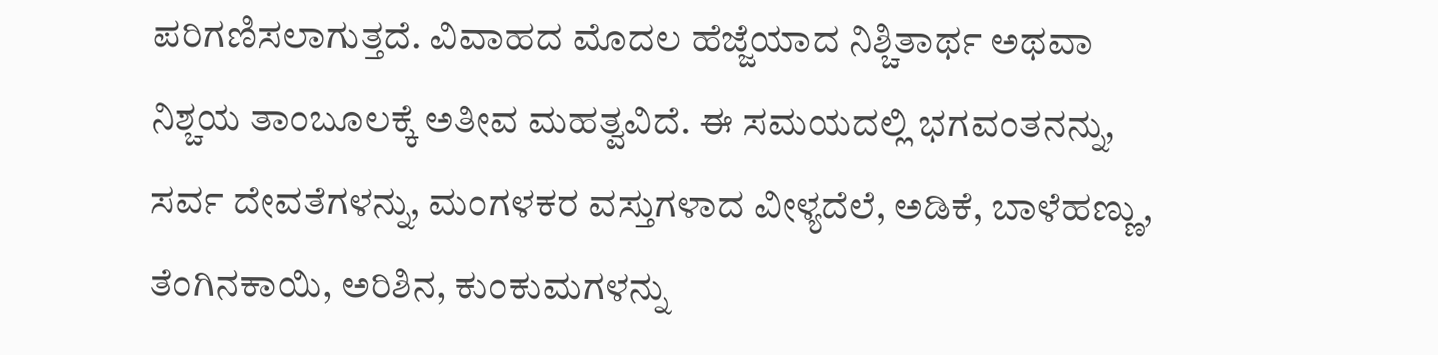ಪರಿಗಣಿಸಲಾಗುತ್ತದೆ. ವಿವಾಹದ ಮೊದಲ ಹೆಜ್ಜೆಯಾದ ನಿಶ್ಚಿತಾರ್ಥ ಅಥವಾ ನಿಶ್ಚಯ ತಾಂಬೂಲಕ್ಕೆ ಅತೀವ ಮಹತ್ವವಿದೆ. ಈ ಸಮಯದಲ್ಲಿ ಭಗವಂತನನ್ನು, ಸರ್ವ ದೇವತೆಗಳನ್ನು, ಮಂಗಳಕರ ವಸ್ತುಗಳಾದ ವೀಳ್ಯದೆಲೆ, ಅಡಿಕೆ, ಬಾಳೆಹಣ್ಣು, ತೆಂಗಿನಕಾಯಿ, ಅರಿಶಿನ, ಕುಂಕುಮಗಳನ್ನು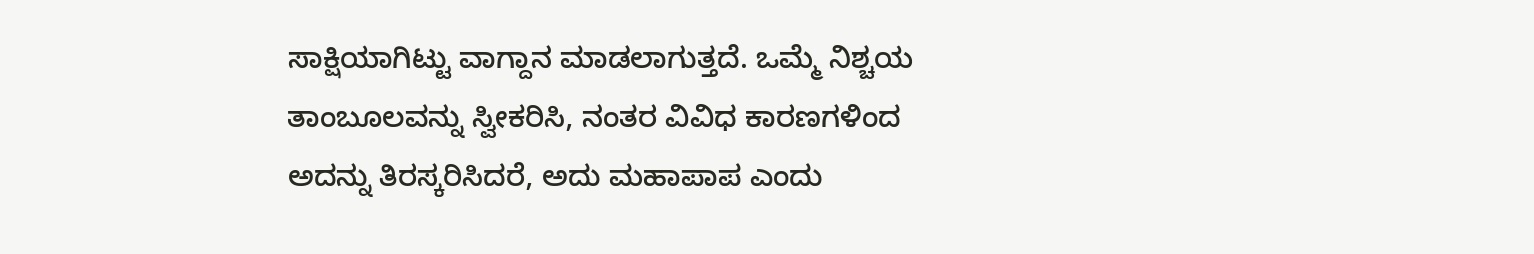ಸಾಕ್ಷಿಯಾಗಿಟ್ಟು ವಾಗ್ದಾನ ಮಾಡಲಾಗುತ್ತದೆ. ಒಮ್ಮೆ ನಿಶ್ಚಯ ತಾಂಬೂಲವನ್ನು ಸ್ವೀಕರಿಸಿ, ನಂತರ ವಿವಿಧ ಕಾರಣಗಳಿಂದ ಅದನ್ನು ತಿರಸ್ಕರಿಸಿದರೆ, ಅದು ಮಹಾಪಾಪ ಎಂದು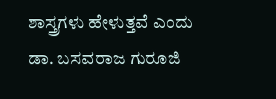ಶಾಸ್ತ್ರಗಳು ಹೇಳುತ್ತವೆ ಎಂದು ಡಾ. ಬಸವರಾಜ ಗುರೂಜಿ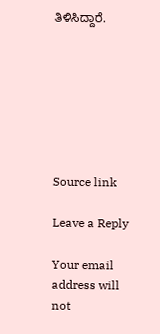ತಿಳಿಸಿದ್ದಾರೆ.







Source link

Leave a Reply

Your email address will not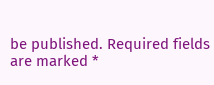be published. Required fields are marked *